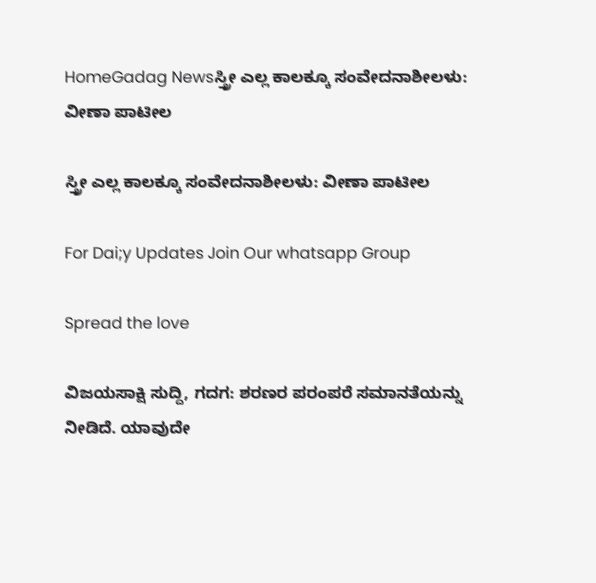HomeGadag Newsಸ್ತ್ರೀ ಎಲ್ಲ ಕಾಲಕ್ಕೂ ಸಂವೇದನಾಶೀಲಳು: ವೀಣಾ ಪಾಟೀಲ

ಸ್ತ್ರೀ ಎಲ್ಲ ಕಾಲಕ್ಕೂ ಸಂವೇದನಾಶೀಲಳು: ವೀಣಾ ಪಾಟೀಲ

For Dai;y Updates Join Our whatsapp Group

Spread the love

ವಿಜಯಸಾಕ್ಷಿ ಸುದ್ದಿ, ಗದಗ: ಶರಣರ ಪರಂಪರೆ ಸಮಾನತೆಯನ್ನು ನೀಡಿದೆ. ಯಾವುದೇ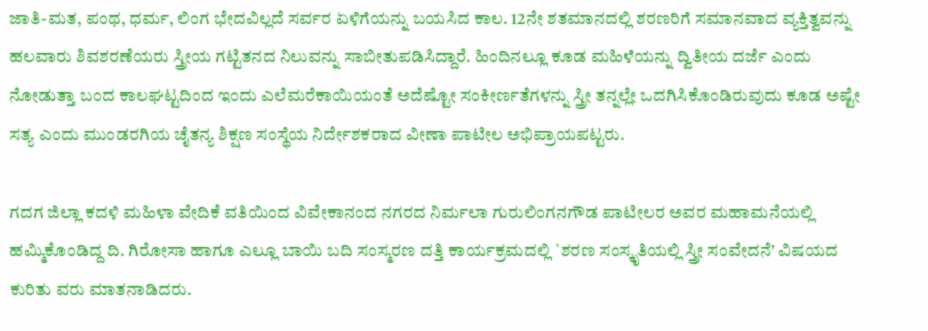ಜಾತಿ-ಮತ, ಪಂಥ, ಧರ್ಮ, ಲಿಂಗ ಭೇದವಿಲ್ಲದೆ ಸರ್ವರ ಏಳಿಗೆಯನ್ನು ಬಯಸಿದ ಕಾಲ. 12ನೇ ಶತಮಾನದಲ್ಲಿ ಶರಣರಿಗೆ ಸಮಾನವಾದ ವ್ಯಕ್ತಿತ್ವವನ್ನು ಹಲವಾರು ಶಿವಶರಣೆಯರು ಸ್ತ್ರೀಯ ಗಟ್ಟಿತನದ ನಿಲುವನ್ನು ಸಾಬೀತುಪಡಿಸಿದ್ದಾರೆ. ಹಿಂದಿನಲ್ಲೂ ಕೂಡ ಮಹಿಳೆಯನ್ನು ದ್ವಿತೀಯ ದರ್ಜೆ ಎಂದು ನೋಡುತ್ತಾ ಬಂದ ಕಾಲಘಟ್ಟದಿಂದ ಇಂದು ಎಲೆಮರೆಕಾಯಿಯಂತೆ ಅದೆಷ್ಟೋ ಸಂಕೀರ್ಣತೆಗಳನ್ನು ಸ್ತ್ರೀ ತನ್ನಲ್ಲೇ ಒದಗಿಸಿಕೊಂಡಿರುವುದು ಕೂಡ ಅಷ್ಟೇ ಸತ್ಯ ಎಂದು ಮುಂಡರಗಿಯ ಚೈತನ್ಯ ಶಿಕ್ಷಣ ಸಂಸ್ಥೆಯ ನಿರ್ದೇಶಕರಾದ ವೀಣಾ ಪಾಟೀಲ ಅಭಿಪ್ರಾಯಪಟ್ಟರು.

ಗದಗ ಜಿಲ್ಲಾ ಕದಳಿ ಮಹಿಳಾ ವೇದಿಕೆ ವತಿಯಿಂದ ವಿವೇಕಾನಂದ ನಗರದ ನಿರ್ಮಲಾ ಗುರುಲಿಂಗನಗೌಡ ಪಾಟೀಲರ ಅವರ ಮಹಾಮನೆಯಲ್ಲಿ ಹಮ್ಮಿಕೊಂಡಿದ್ದ ದಿ. ಗಿರೋಸಾ ಹಾಗೂ ಎಲ್ಲೂ ಬಾಯಿ ಬದಿ ಸಂಸ್ಮರಣ ದತ್ತಿ ಕಾರ್ಯಕ್ರಮದಲ್ಲಿ `ಶರಣ ಸಂಸ್ಕೃತಿಯಲ್ಲಿ ಸ್ತ್ರೀ ಸಂವೇದನೆ’ ವಿಷಯದ ಕುರಿತು ವರು ಮಾತನಾಡಿದರು.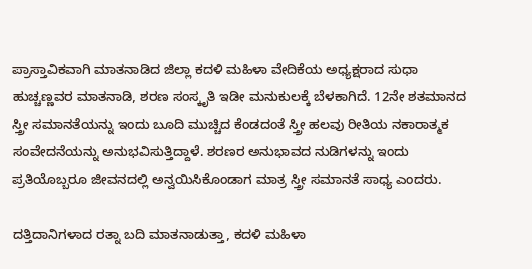ಪ್ರಾಸ್ತಾವಿಕವಾಗಿ ಮಾತನಾಡಿದ ಜಿಲ್ಲಾ ಕದಳಿ ಮಹಿಳಾ ವೇದಿಕೆಯ ಅಧ್ಯಕ್ಷರಾದ ಸುಧಾ ಹುಚ್ಚಣ್ಣವರ ಮಾತನಾಡಿ, ಶರಣ ಸಂಸ್ಕೃತಿ ಇಡೀ ಮನುಕುಲಕ್ಕೆ ಬೆಳಕಾಗಿದೆ. 12ನೇ ಶತಮಾನದ ಸ್ತ್ರೀ ಸಮಾನತೆಯನ್ನು ಇಂದು ಬೂದಿ ಮುಚ್ಚಿದ ಕೆಂಡದಂತೆ ಸ್ತ್ರೀ ಹಲವು ರೀತಿಯ ನಕಾರಾತ್ಮಕ ಸಂವೇದನೆಯನ್ನು ಅನುಭವಿಸುತ್ತಿದ್ದಾಳೆ. ಶರಣರ ಅನುಭಾವದ ನುಡಿಗಳನ್ನು ಇಂದು ಪ್ರತಿಯೊಬ್ಬರೂ ಜೀವನದಲ್ಲಿ ಅನ್ವಯಿಸಿಕೊಂಡಾಗ ಮಾತ್ರ ಸ್ತ್ರೀ ಸಮಾನತೆ ಸಾಧ್ಯ ಎಂದರು.

ದತ್ತಿದಾನಿಗಳಾದ ರತ್ನಾ ಬದಿ ಮಾತನಾಡುತ್ತಾ, ಕದಳಿ ಮಹಿಳಾ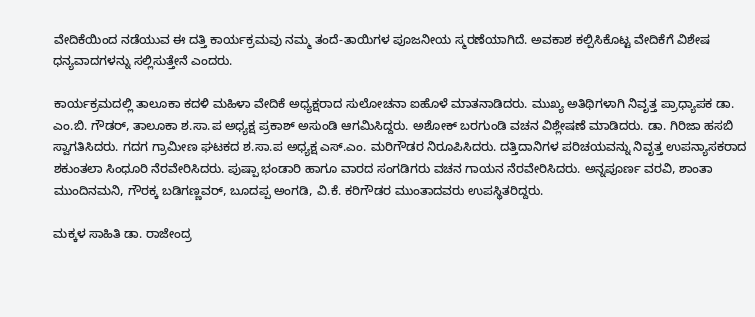ವೇದಿಕೆಯಿಂದ ನಡೆಯುವ ಈ ದತ್ತಿ ಕಾರ್ಯಕ್ರಮವು ನಮ್ಮ ತಂದೆ-ತಾಯಿಗಳ ಪೂಜನೀಯ ಸ್ಮರಣೆಯಾಗಿದೆ. ಅವಕಾಶ ಕಲ್ಪಿಸಿಕೊಟ್ಟ ವೇದಿಕೆಗೆ ವಿಶೇಷ ಧನ್ಯವಾದಗಳನ್ನು ಸಲ್ಲಿಸುತ್ತೇನೆ ಎಂದರು.

ಕಾರ್ಯಕ್ರಮದಲ್ಲಿ ತಾಲೂಕಾ ಕದಳಿ ಮಹಿಳಾ ವೇದಿಕೆ ಅಧ್ಯಕ್ಷರಾದ ಸುಲೋಚನಾ ಐಹೊಳೆ ಮಾತನಾಡಿದರು. ಮುಖ್ಯ ಅತಿಥಿಗಳಾಗಿ ನಿವೃತ್ತ ಪ್ರಾಧ್ಯಾಪಕ ಡಾ. ಎಂ.ಬಿ. ಗೌಡರ್, ತಾಲೂಕಾ ಶ.ಸಾ.ಪ ಅಧ್ಯಕ್ಷ ಪ್ರಕಾಶ್ ಅಸುಂಡಿ ಆಗಮಿಸಿದ್ದರು. ಅಶೋಕ್ ಬರಗುಂಡಿ ವಚನ ವಿಶ್ಲೇಷಣೆ ಮಾಡಿದರು. ಡಾ. ಗಿರಿಜಾ ಹಸಬಿ ಸ್ವಾಗತಿಸಿದರು. ಗದಗ ಗ್ರಾಮೀಣ ಘಟಕದ ಶ.ಸಾ.ಪ ಅಧ್ಯಕ್ಷ ಎಸ್.ಎಂ. ಮರಿಗೌಡರ ನಿರೂಪಿಸಿದರು. ದತ್ತಿದಾನಿಗಳ ಪರಿಚಯವನ್ನು ನಿವೃತ್ತ ಉಪನ್ಯಾಸಕರಾದ ಶಕುಂತಲಾ ಸಿಂಧೂರಿ ನೆರವೇರಿಸಿದರು. ಪುಷ್ಪಾ ಭಂಡಾರಿ ಹಾಗೂ ವಾರದ ಸಂಗಡಿಗರು ವಚನ ಗಾಯನ ನೆರವೇರಿಸಿದರು. ಅನ್ನಪೂರ್ಣ ವರವಿ, ಶಾಂತಾ ಮುಂದಿನಮನಿ, ಗೌರಕ್ಕ ಬಡಿಗಣ್ಣವರ್, ಬೂದಪ್ಪ ಅಂಗಡಿ, ವಿ.ಕೆ. ಕರಿಗೌಡರ ಮುಂತಾದವರು ಉಪಸ್ಥಿತರಿದ್ದರು.

ಮಕ್ಕಳ ಸಾಹಿತಿ ಡಾ. ರಾಜೇಂದ್ರ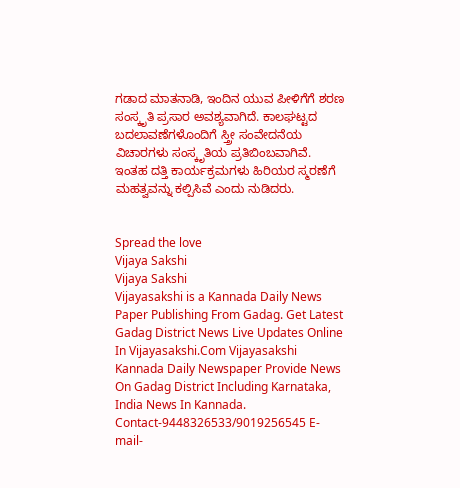ಗಡಾದ ಮಾತನಾಡಿ, ಇಂದಿನ ಯುವ ಪೀಳಿಗೆಗೆ ಶರಣ ಸಂಸ್ಕೃತಿ ಪ್ರಸಾರ ಅವಶ್ಯವಾಗಿದೆ. ಕಾಲಘಟ್ಟದ ಬದಲಾವಣೆಗಳೊಂದಿಗೆ ಸ್ತ್ರೀ ಸಂವೇದನೆಯ ವಿಚಾರಗಳು ಸಂಸ್ಕೃತಿಯ ಪ್ರತಿಬಿಂಬವಾಗಿವೆ. ಇಂತಹ ದತ್ತಿ ಕಾರ್ಯಕ್ರಮಗಳು ಹಿರಿಯರ ಸ್ಮರಣೆಗೆ ಮಹತ್ವವನ್ನು ಕಲ್ಪಿಸಿವೆ ಎಂದು ನುಡಿದರು.


Spread the love
Vijaya Sakshi
Vijaya Sakshi
Vijayasakshi is a Kannada Daily News Paper Publishing From Gadag. Get Latest Gadag District News Live Updates Online In Vijayasakshi.Com Vijayasakshi Kannada Daily Newspaper Provide News On Gadag District Including Karnataka, India News In Kannada. Contact-9448326533/9019256545 E-mail-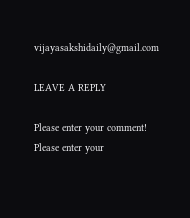vijayasakshidaily@gmail.com

LEAVE A REPLY

Please enter your comment!
Please enter your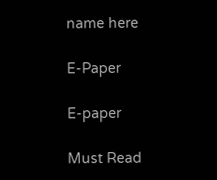name here

E-Paper

E-paper

Must Read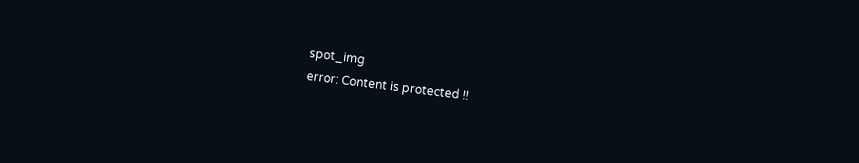spot_img
error: Content is protected !!